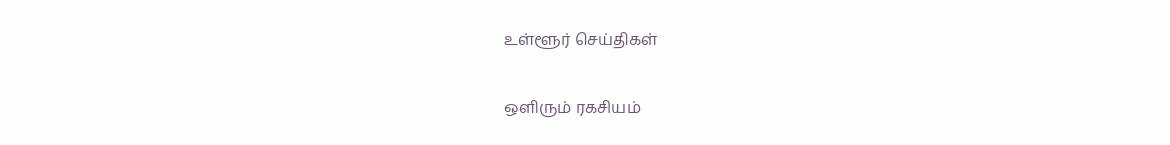உள்ளூர் செய்திகள்

ஒளிரும் ரகசியம்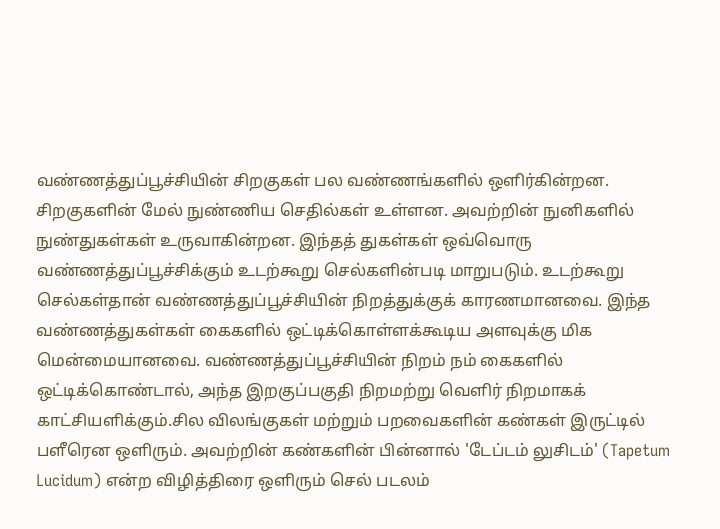வண்ணத்துப்பூச்சியின் சிறகுகள் பல வண்ணங்களில் ஒளிர்கின்றன. சிறகுகளின் மேல் நுண்ணிய செதில்கள் உள்ளன. அவற்றின் நுனிகளில் நுண்துகள்கள் உருவாகின்றன. இந்தத் துகள்கள் ஒவ்வொரு வண்ணத்துப்பூச்சிக்கும் உடற்கூறு செல்களின்படி மாறுபடும். உடற்கூறு செல்கள்தான் வண்ணத்துப்பூச்சியின் நிறத்துக்குக் காரணமானவை. இந்த வண்ணத்துகள்கள் கைகளில் ஒட்டிக்கொள்ளக்கூடிய அளவுக்கு மிக மென்மையானவை. வண்ணத்துப்பூச்சியின் நிறம் நம் கைகளில் ஒட்டிக்கொண்டால், அந்த இறகுப்பகுதி நிறமற்று வெளிர் நிறமாகக் காட்சியளிக்கும்.சில விலங்குகள் மற்றும் பறவைகளின் கண்கள் இருட்டில் பளீரென ஒளிரும். அவற்றின் கண்களின் பின்னால் 'டேப்டம் லுசிடம்' (Tapetum Lucidum) என்ற விழித்திரை ஒளிரும் செல் படலம்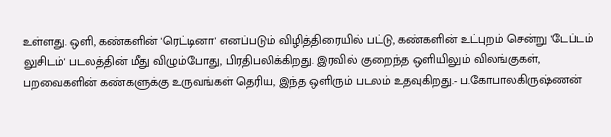உள்ளது. ஒளி, கண்களின் 'ரெட்டினா' எனப்படும் விழித்திரையில் பட்டு, கண்களின் உட்புறம் சென்று 'டேப்டம் லுசிடம்' படலத்தின் மீது விழும்போது, பிரதிபலிக்கிறது. இரவில் குறைந்த ஒளியிலும் விலங்குகள், பறவைகளின் கண்களுக்கு உருவங்கள் தெரிய, இந்த ஒளிரும் படலம் உதவுகிறது.- ப.கோபாலகிருஷ்ணன்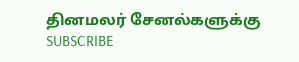தினமலர் சேனல்களுக்கு SUBSCRIBE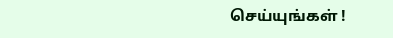செய்யுங்கள் !